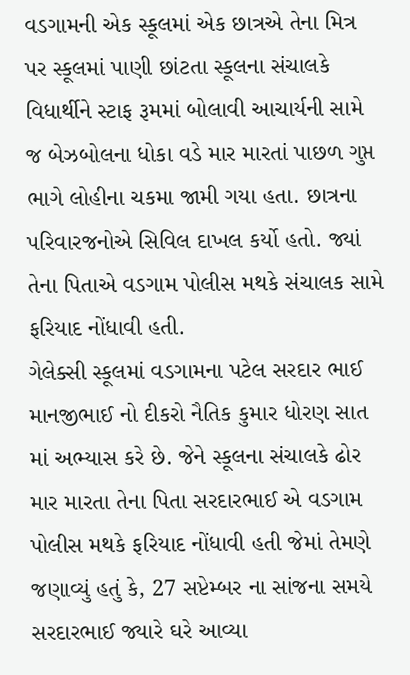વડગામની એક સ્કૂલમાં એક છાત્રએ તેના મિત્ર પર સ્કૂલમાં પાણી છાંટતા સ્કૂલના સંચાલકે વિધાર્થીને સ્ટાફ રૂમમાં બોલાવી આચાર્યની સામે જ બેઝબોલના ધોકા વડે માર મારતાં પાછળ ગુપ્ત ભાગે લોહીના ચકમા જામી ગયા હતા. છાત્રના પરિવારજનોએ સિવિલ દાખલ કર્યો હતો. જ્યાં તેના પિતાએ વડગામ પોલીસ મથકે સંચાલક સામે ફરિયાદ નોંધાવી હતી.
ગેલેક્સી સ્કૂલમાં વડગામના પટેલ સરદાર ભાઈ માનજીભાઈ નો દીકરો નૈતિક કુમાર ધોરણ સાત માં અભ્યાસ કરે છે. જેને સ્કૂલના સંચાલકે ઢોર માર મારતા તેના પિતા સરદારભાઈ એ વડગામ પોલીસ મથકે ફરિયાદ નોંધાવી હતી જેમાં તેમણે જણાવ્યું હતું કે, 27 સપ્ટેમ્બર ના સાંજના સમયે સરદારભાઈ જ્યારે ઘરે આવ્યા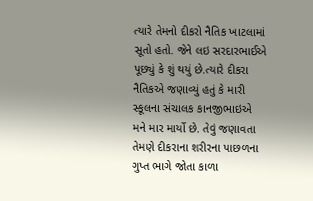ત્યારે તેમનો દીકરો નૈતિક ખાટલામાં સૂતો હતો. જેને લઇ સરદારભાઈએ પૂછ્યું કે શું થયું છે.ત્યારે દીકરા નૈતિકએ જણાવ્યું હતું કે મારી સ્કૂલના સંચાલક કાનજીભાઇએ મને માર માર્યો છે. તેવું જણાવતા તેમણે દીકરાના શરીરના પાછળના ગુપ્ત ભાગે જોતા કાળા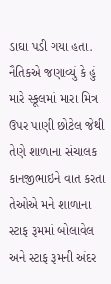ડાઘા પડી ગયા હતા.
નૈતિકએ જણાવ્યું કે હું મારે સ્કૂલમાં મારા મિત્ર ઉપર પાણી છોટેલ જેથી તેણે શાળાના સંચાલક કાનજીભાઇને વાત કરતા તેઓએ મને શાળાના સ્ટાફ રૂમમાં બોલાવેલ અને સ્ટાફ રૂમની અંદર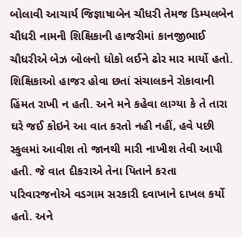બોલાવી આચાર્ય જિજ્ઞાષાબેન ચૌધરી તેમજ ડિમ્પલબેન ચૌધરી નામની શિક્ષિકાની હાજરીમાં કાનજીભાઈ ચૌધરીએ બેઝ બોલનો ધોકો લઈને ઢોર માર માર્યો હતો. શિક્ષિકાઓ હાજર હોવા છતાં સંચાલકને રોકાવાની હિંમત રાખી ન હતી. અને મને કહેવા લાગ્યા કે તે તારા ઘરે જઈ કોઇને આ વાત કરતો નહી નહીં, હવે પછી સ્કુલમાં આવીશ તો જાનથી મારી નાખીશ તેવી આપી હતી. જે વાત દીકરાએ તેના પિતાને કરતા પરિવારજનોએ વડગામ સરકારી દવાખાને દાખલ કર્યો હતો. અને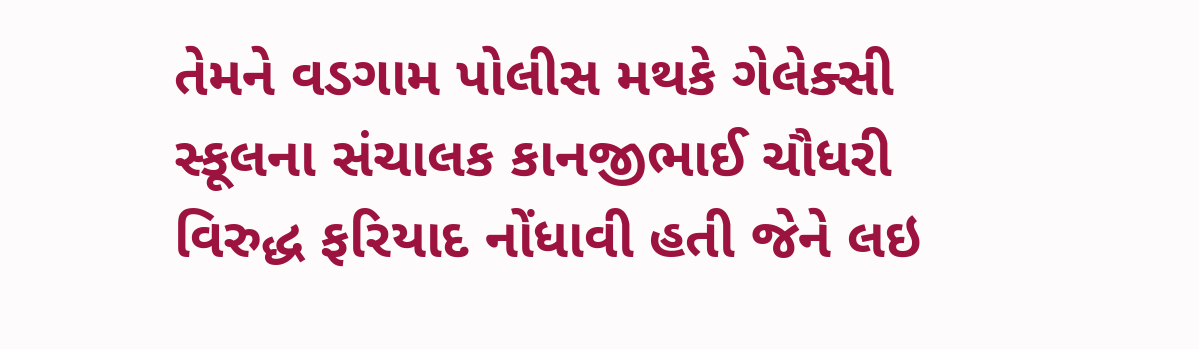તેમને વડગામ પોલીસ મથકે ગેલેક્સી સ્કૂલના સંચાલક કાનજીભાઈ ચૌધરી વિરુદ્ધ ફરિયાદ નોંધાવી હતી જેને લઇ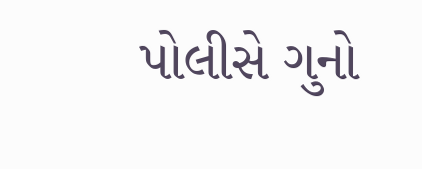પોલીસે ગુનો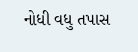નોધી વધુ તપાસ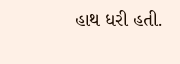હાથ ધરી હતી.